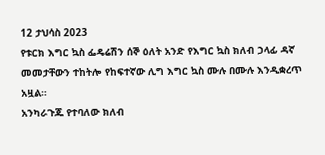12 ታህሳስ 2023
የቱርክ እግር ኳስ ፌዴሬሽን ሰኞ ዕለት አንድ የእግር ኳስ ክለብ ኃላፊ ዳኛ መመታቸውን ተከትሎ የከፍተኛው ሊግ እግር ኳስ ሙሉ በሙሉ እንዲቋረጥ አዟል።
አንካራጉጁ የተባለው ክለብ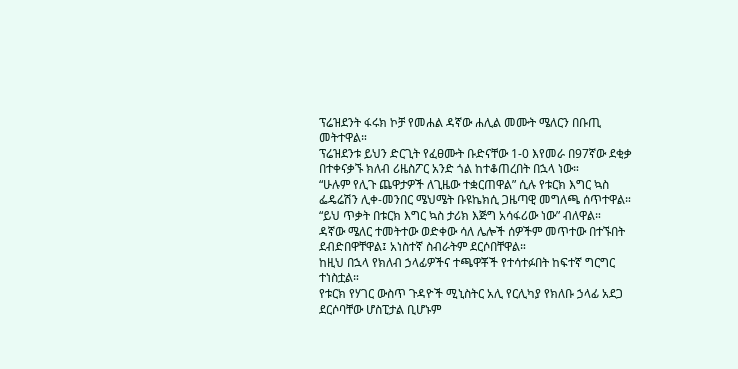ፕሬዝደንት ፋሩክ ኮቻ የመሐል ዳኛው ሐሊል መሙት ሜለርን በቡጢ መትተዋል።
ፕሬዝደንቱ ይህን ድርጊት የፈፀሙት ቡድናቸው 1-0 እየመራ በ97ኛው ደቂቃ በተቀናቃኙ ክለብ ሪዜስፖር አንድ ጎል ከተቆጠረበት በኋላ ነው።
“ሁሉም የሊጉ ጨዋታዎች ለጊዜው ተቋርጠዋል” ሲሉ የቱርክ እግር ኳስ ፌዴሬሽን ሊቀ-መንበር ሜህሜት ቡዩኬክሲ ጋዜጣዊ መግለጫ ሰጥተዋል።
“ይህ ጥቃት በቱርክ እግር ኳስ ታሪክ እጅግ አሳፋሪው ነው” ብለዋል።
ዳኛው ሜለር ተመትተው ወድቀው ሳለ ሌሎች ሰዎችም መጥተው በተኙበት ደብድበዋቸዋል፤ አነስተኛ ስብራትም ደርሶበቸዋል።
ከዚህ በኋላ የክለብ ኃላፊዎችና ተጫዋቾች የተሳተፉበት ከፍተኛ ግርግር ተነስቷል።
የቱርክ የሃገር ውስጥ ጉዳዮች ሚኒስትር አሊ የርሊካያ የክለቡ ኃላፊ አደጋ ደርሶባቸው ሆስፒታል ቢሆኑም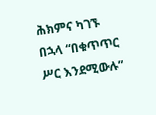ሕክምና ካገኙ በኋላ “በቁጥጥር ሥር እንደሚውሉ”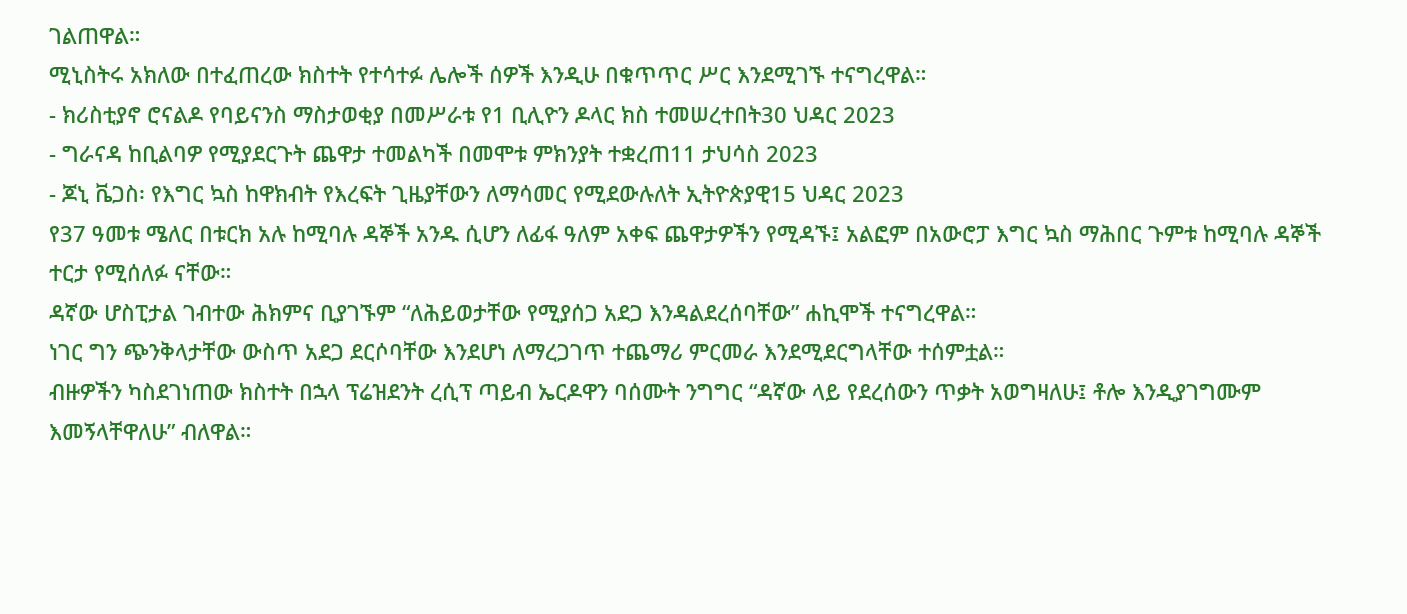ገልጠዋል።
ሚኒስትሩ አክለው በተፈጠረው ክስተት የተሳተፉ ሌሎች ሰዎች እንዲሁ በቁጥጥር ሥር እንደሚገኙ ተናግረዋል።
- ክሪስቲያኖ ሮናልዶ የባይናንስ ማስታወቂያ በመሥራቱ የ1 ቢሊዮን ዶላር ክስ ተመሠረተበት30 ህዳር 2023
- ግራናዳ ከቢልባዎ የሚያደርጉት ጨዋታ ተመልካች በመሞቱ ምክንያት ተቋረጠ11 ታህሳስ 2023
- ጆኒ ቬጋስ፡ የእግር ኳስ ከዋክብት የእረፍት ጊዜያቸውን ለማሳመር የሚደውሉለት ኢትዮጵያዊ15 ህዳር 2023
የ37 ዓመቱ ሜለር በቱርክ አሉ ከሚባሉ ዳኞች አንዱ ሲሆን ለፊፋ ዓለም አቀፍ ጨዋታዎችን የሚዳኙ፤ አልፎም በአውሮፓ እግር ኳስ ማሕበር ጉምቱ ከሚባሉ ዳኞች ተርታ የሚሰለፉ ናቸው።
ዳኛው ሆስፒታል ገብተው ሕክምና ቢያገኙም “ለሕይወታቸው የሚያሰጋ አደጋ እንዳልደረሰባቸው” ሐኪሞች ተናግረዋል።
ነገር ግን ጭንቅላታቸው ውስጥ አደጋ ደርሶባቸው እንደሆነ ለማረጋገጥ ተጨማሪ ምርመራ እንደሚደርግላቸው ተሰምቷል።
ብዙዎችን ካስደገነጠው ክስተት በኋላ ፕሬዝደንት ረሲፕ ጣይብ ኤርዶዋን ባሰሙት ንግግር “ዳኛው ላይ የደረሰውን ጥቃት አወግዛለሁ፤ ቶሎ እንዲያገግሙም እመኝላቸዋለሁ” ብለዋል።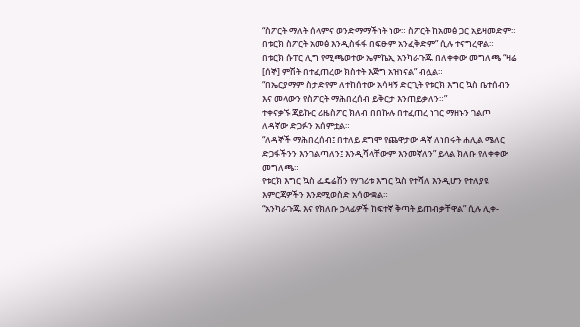“ስፖርት ማለት ሰላምና ወንድማማችነት ነው። ስፖርት ከአመፅ ጋር አይዛመድም። በቱርክ ስፖርት አመፅ እንዲስፋፋ በፍፁም አንፈቅድም” ሲሉ ተናግረዋል።
በቱርክ ሱፐር ሊግ የሚጫወተው ኤምኬኢ አንካራጉጁ በለቀቀው መግለጫ “ዛሬ [ሰኞ] ምሽት በተፈጠረው ክስተት እጅግ አዝነናል” ብሏል።
“በኤርያማም ስታድየም ለተከሰተው አሳዛኝ ድርጊት የቱርክ እግር ኳስ ቤተሰብን እና መላውን የስፖርት ማሕበረሰብ ይቅርታ እንጠይቃለን።”
ተቀናቃኙ ጃይኩር ሪዜስፖር ክለብ በበኩሉ በተፈጠረ ነገር ማዘኑን ገልጦ ለዳኛው ድጋፉን አሰምቷል።
“ለዳኞች ማሕበረሰብ፤ በተለይ ደግሞ የጨዋታው ዳኛ ለነበሩት ሐሊል ሜለር ድጋፋችንን እንገልጣለን፤ እንዲሻላቸውም እንመኛለን” ይላል ክለቡ የለቀቀው መግለጫ።
የቱርክ እግር ኳስ ፌዴሬሽን የሃገሪቱ እግር ኳስ የተሻለ እንዲሆን የተለያዩ እምርጃዎችን እንደሚወስድ አሳውቋል።
“አንካራጉጁ እና የክለቡ ኃላፊዎች ከፍተኛ ቅጣት ይጠብቃቸዋል” ሲሉ ሊቀ-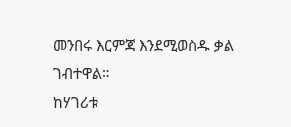መንበሩ እርምጃ እንደሚወስዱ ቃል ገብተዋል።
ከሃገሪቱ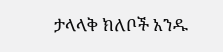ታላላቅ ክለቦች አንዱ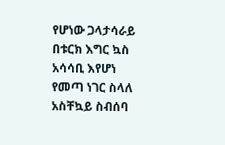የሆነው ጋላታሳራይ በቱርክ እግር ኳስ አሳሳቢ እየሆነ የመጣ ነገር ስላለ አስቸኳይ ስብሰባ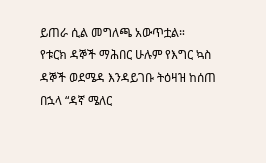ይጠራ ሲል መግለጫ አውጥቷል።
የቱርክ ዳኞች ማሕበር ሁሉም የእግር ኳስ ዳኞች ወደሜዳ እንዳይገቡ ትዕዛዝ ከሰጠ በኋላ “ዳኛ ሜለር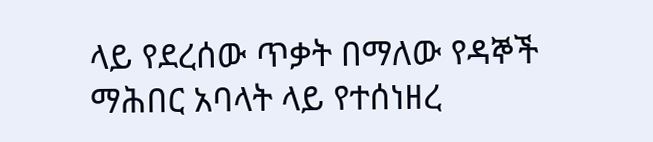ላይ የደረሰው ጥቃት በማለው የዳኞች ማሕበር አባላት ላይ የተሰነዘረ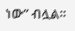ነው” ብሏል።